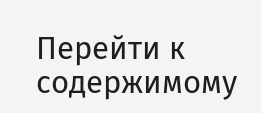Перейти к содержимому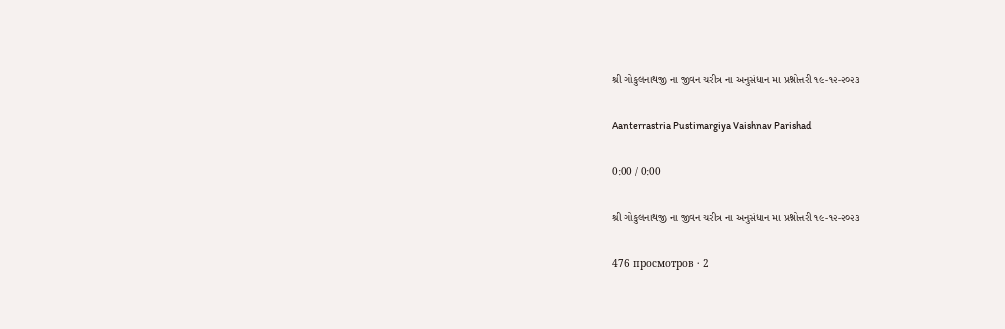શ્રી ગોકુલનાથજી ના જીવન ચરીત્ર ના અનુસંધાન મા પ્રશ્નોત્તરી ૧૯-૧૨-૨૦૨૩

Aanterrastria Pustimargiya Vaishnav Parishad

0:00 / 0:00

શ્રી ગોકુલનાથજી ના જીવન ચરીત્ર ના અનુસંધાન મા પ્રશ્નોત્તરી ૧૯-૧૨-૨૦૨૩

476 просмотров · 2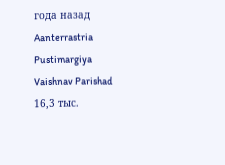года назад
Aanterrastria Pustimargiya Vaishnav Parishad
16,3 тыс.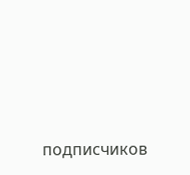подписчиков